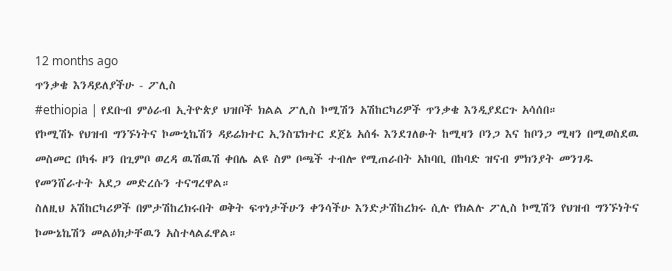12 months ago
ጥንቃቄ እንዳይለያችሁ - ፖሊስ
#ethiopia | የደቡብ ምዕራብ ኢትዮጵያ ህዝቦች ክልል ፖሊስ ኮሚሽን አሽከርካሪዎች ጥንቃቄ እንዲያደርጉ አሳሰበ።
የኮሚሽኑ የህዝብ ግንኙነትና ኮሙኒኬሽን ዳይሬክተር ኢንስፔክተር ደጀኔ አሰፋ እንደገለፁት ከሚዛን ቦንጋ እና ከቦንጋ ሚዛን በሚወስደዉ መስመር በካፋ ዞን በጊምቦ ወረዳ ዉሽዉሽ ቀበሌ ልዩ ስም ቦጫች ተብሎ የሚጠራበት አከባቢ በከባድ ዝናብ ምክንያት መንገዱ የመንሸራተት አደጋ መድረሱን ተናግረዋል።
ስለዚህ አሽከርካሪዎች በምታሽከረክሩበት ወቅት ፍጥነታችሁን ቀንሳችሁ እንድታሽከረክሩ ሲሉ የክልሉ ፖሊስ ኮሚሽን የህዝብ ግንኙነትና ኮሙኔኬሽን መልዕክታቸዉን አስተላልፈዋል።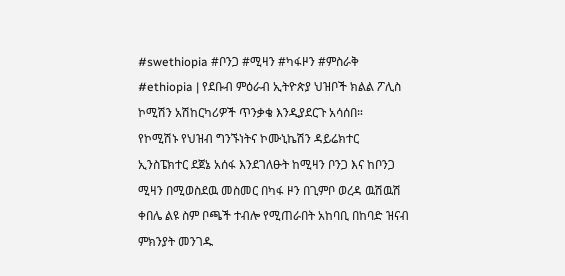#swethiopia #ቦንጋ #ሚዛን #ካፋዞን #ምስራቅ
#ethiopia | የደቡብ ምዕራብ ኢትዮጵያ ህዝቦች ክልል ፖሊስ ኮሚሽን አሽከርካሪዎች ጥንቃቄ እንዲያደርጉ አሳሰበ።
የኮሚሽኑ የህዝብ ግንኙነትና ኮሙኒኬሽን ዳይሬክተር ኢንስፔክተር ደጀኔ አሰፋ እንደገለፁት ከሚዛን ቦንጋ እና ከቦንጋ ሚዛን በሚወስደዉ መስመር በካፋ ዞን በጊምቦ ወረዳ ዉሽዉሽ ቀበሌ ልዩ ስም ቦጫች ተብሎ የሚጠራበት አከባቢ በከባድ ዝናብ ምክንያት መንገዱ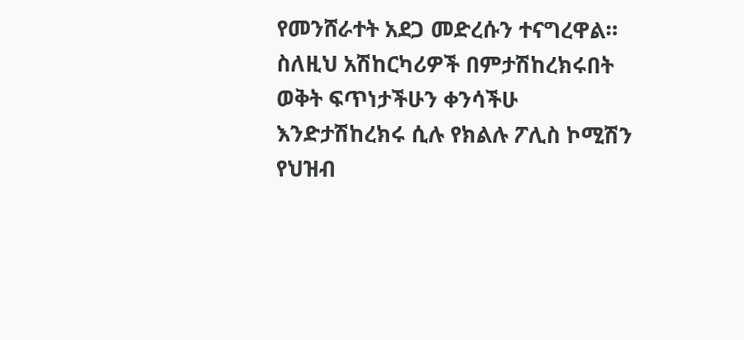የመንሸራተት አደጋ መድረሱን ተናግረዋል።
ስለዚህ አሽከርካሪዎች በምታሽከረክሩበት ወቅት ፍጥነታችሁን ቀንሳችሁ እንድታሽከረክሩ ሲሉ የክልሉ ፖሊስ ኮሚሽን የህዝብ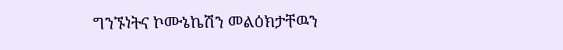ግንኙነትና ኮሙኔኬሽን መልዕክታቸዉን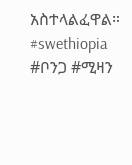አስተላልፈዋል።
#swethiopia #ቦንጋ #ሚዛን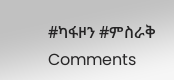#ካፋዞን #ምስራቅ
Comments